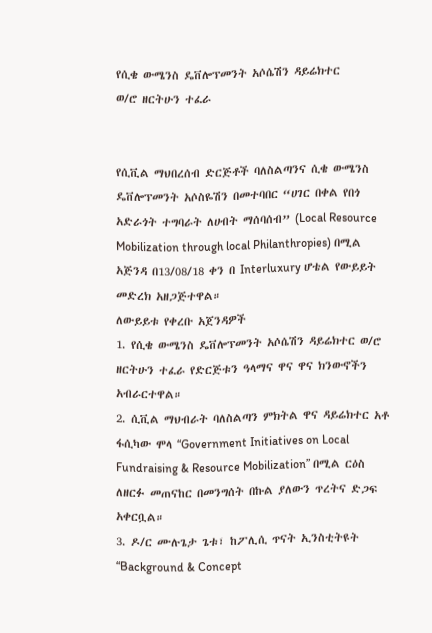የሲቄ ውሜንስ ዴቨሎፕመንት አሶሴሽን ዳይሬክተር
ወ/ሮ ዘርትሁን ተፈራ


የሲቪል ማህበረሰብ ድርጅቶች ባለስልጣንና ሲቄ ውሜንስ ዴቨሎፕመንት አሶስዬሽን በመተባበር “ሀገር በቀል የበጎ አድራጎት ተግባራት ለሀብት ማሰባሰብ” (Local Resource Mobilization through local Philanthropies) በሚል አጅንዳ በ13/08/18 ቀን በ Interluxury ሆቴል የውይይት መድረክ አዘጋጅተዋል።
ለውይይቱ የቀረቡ አጀንዳዎች
1. የሲቄ ውሜንስ ዴቨሎፕመንት አሶሴሽን ዳይሬክተር ወ/ሮ ዘርትሁን ተፈራ የድርጅቱን ዓላማና ዋና ዋና ክንውኖችን አብራርተዋል።
2. ሲቪል ማህብራት ባለስልጣን ምክትል ዋና ዳይሬክተር አቶ ፋሲካው ሞላ “Government Initiatives on Local Fundraising & Resource Mobilization” በሚል ርዕስ ለዘርፉ መጠናከር በመንግሰት በኩል ያለውን ጥረትና ድጋፍ አቀርቧል።
3. ዶ/ር ሙሉጌታ ጌቱ፣ ከፖሊሲ ጥናት ኢንስቲትዩት “Background & Concept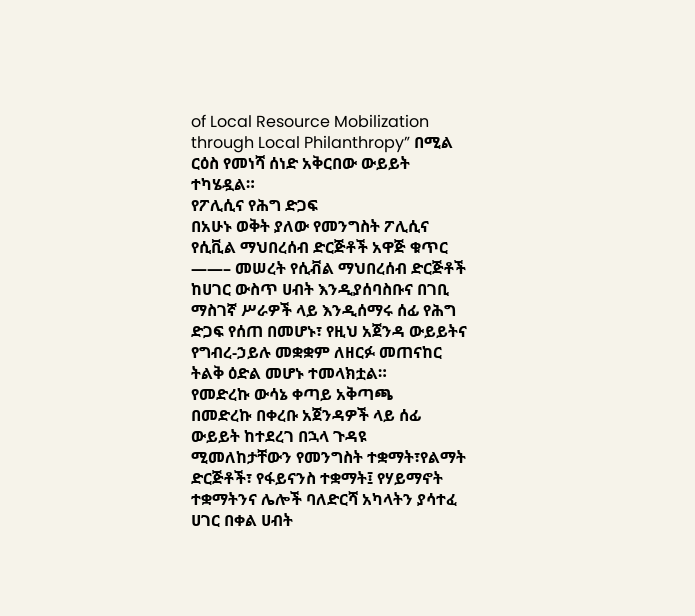of Local Resource Mobilization through Local Philanthropy” በሚል ርዕስ የመነሻ ሰነድ አቅርበው ውይይት ተካሄዷል።
የፖሊሲና የሕግ ድጋፍ
በአሁኑ ወቅት ያለው የመንግስት ፖሊሲና የሲቪል ማህበረሰብ ድርጅቶች አዋጅ ቁጥር ——– መሠረት የሲቭል ማህበረሰብ ድርጅቶች ከሀገር ውስጥ ሀብት እንዲያሰባስቡና በገቢ ማስገኛ ሥራዎች ላይ እንዲሰማሩ ሰፊ የሕግ ድጋፍ የሰጠ በመሆኑ፣ የዚህ አጀንዳ ውይይትና የግብረ-ኃይሉ መቋቋም ለዘርፉ መጠናከር ትልቅ ዕድል መሆኑ ተመላክቷል።
የመድረኩ ውሳኔ ቀጣይ አቅጣጫ
በመድረኩ በቀረቡ አጀንዳዎች ላይ ሰፊ ውይይት ከተደረገ በኋላ ጉዳዩ ሚመለከታቸውን የመንግስት ተቋማት፣የልማት ድርጅቶች፣ የፋይናንስ ተቋማት፤ የሃይማኖት ተቋማትንና ሌሎች ባለድርሻ አካላትን ያሳተፈ ሀገር በቀል ሀብት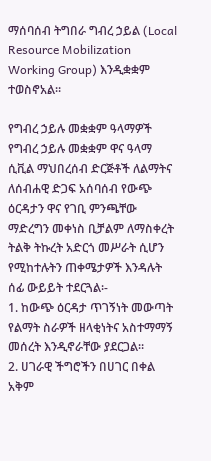ማሰባሰብ ትግበራ ግብረ ኃይል (Local Resource Mobilization Working Group) እንዲቋቋም ተወስኖአል።

የግብረ ኃይሉ መቋቋም ዓላማዎች
የግብረ ኃይሉ መቋቋም ዋና ዓላማ ሲቪል ማህበረሰብ ድርጅቶች ለልማትና ለሰብሐዊ ድጋፍ አሰባሰብ የውጭ ዕርዳታን ዋና የገቢ ምንጫቸው ማድረግን መቀነስ ቢቻልም ለማስቀረት ትልቅ ትኩረት አድርጎ መሥራት ሲሆን የሚከተሉትን ጠቀሜታዎች እንዳሉት ሰፊ ውይይት ተደርጓል፡-
1. ከውጭ ዕርዳታ ጥገኝነት መውጣት የልማት ስራዎች ዘላቂነትና አስተማማኝ መሰረት እንዲኖራቸው ያደርጋል።
2. ሀገራዊ ችግሮችን በሀገር በቀል አቅም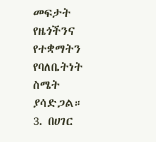መፍታት የዜጎችንና የተቋማትን የባለቤትነት ስሜት ያሳድጋል።
3. በሀገር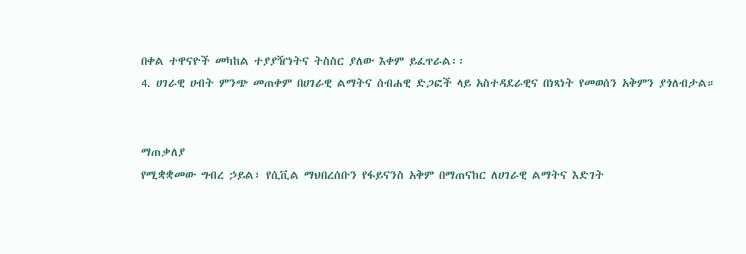በቀል ተዋናዮች መካከል ተያያዥነትና ትስስር ያለው እቀም ይፈጥራል፡፡
4. ሀገራዊ ሀብት ምንጭ መጠቀም በሀገራዊ ልማትና ሰብሐዊ ድጋፎች ላይ አስተዳደራዊና በነጻነት የመወሰን አቅምን ያጎለብታል።


ማጠቃለያ
የሚቋቋመው ግብረ ኃይል፣ የሲቪል ማህበረሰቡን የፋይናንስ አቅም በማጠናከር ለሀገራዊ ልማትና እድገት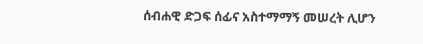ሰብሐዊ ድጋፍ ሰፊና አስተማማኝ መሠረት ሊሆን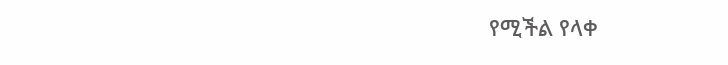የሚችል የላቀ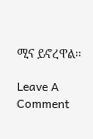ሚና ይኖረዋል፡፡

Leave A Comment